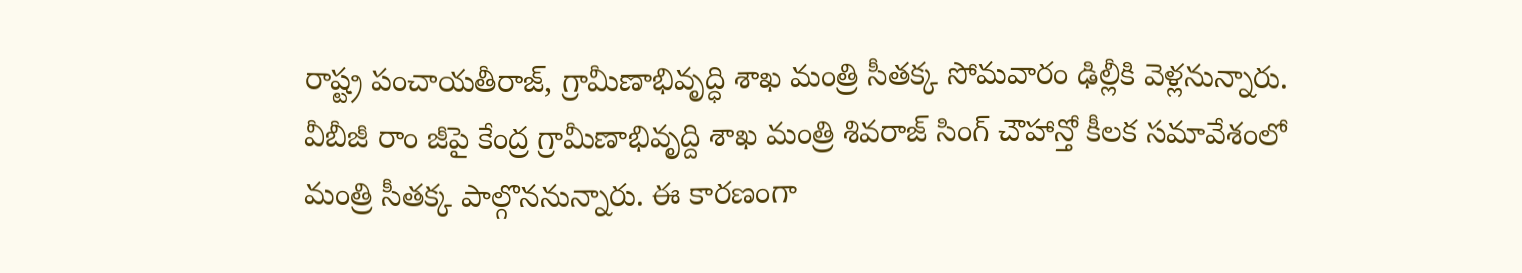రాష్ట్ర పంచాయతీరాజ్, గ్రామీణాభివృద్ధి శాఖ మంత్రి సీతక్క సోమవారం ఢిల్లీకి వెళ్లనున్నారు. వీబీజీ రాం జీపై కేంద్ర గ్రామీణాభివృద్ది శాఖ మంత్రి శివరాజ్ సింగ్ చౌహాన్తో కీలక సమావేశంలో మంత్రి సీతక్క పాల్గొననున్నారు. ఈ కారణంగా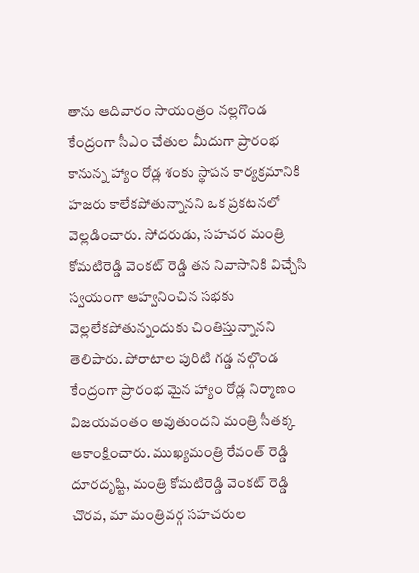తాను ఆదివారం సాయంత్రం నల్లగొండ కేంద్రంగా సీఎం చేతుల మీదుగా ప్రారంభ కానున్న హ్యాం రోడ్ల శంకు స్థాపన కార్యక్రమానికి హజరు కాలేకపోతున్నానని ఒక ప్రకటనలో వెల్లడించారు. సోదరుడు, సహచర మంత్రి కోమటిరెడ్డి వెంకట్ రెడ్డి తన నివాసానికి విచ్చేసి స్వయంగా ఆహ్వనించిన సభకు వెల్లలేకపోతున్నందుకు చింతిస్తున్నానని తెలిపారు. పోరాటాల పురిటి గడ్డ నల్గొండ కేంద్రంగా ప్రారంభ మైన హ్యాం రోడ్ల నిర్మాణం విజయవంతం అవుతుందని మంత్రి సీతక్క ఆకాంక్షించారు. ముఖ్యమంత్రి రేవంత్ రెడ్డి దూరదృష్టి, మంత్రి కోమటిరెడ్డి వెంకట్ రెడ్డి చొరవ, మా మంత్రివర్గ సహచరుల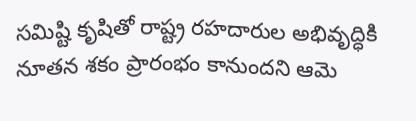సమిష్టి కృషితో రాష్ట్ర రహదారుల అభివృద్ధికి నూతన శకం ప్రారంభం కానుందని ఆమె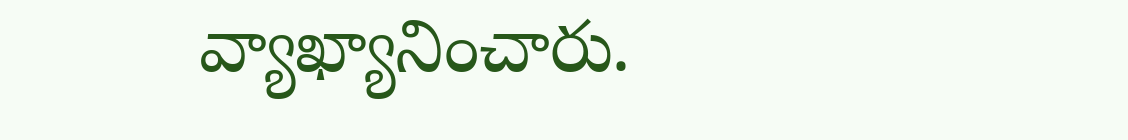వ్యాఖ్యానించారు.